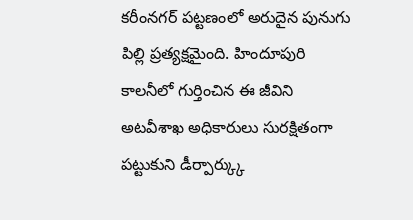కరీంనగర్ పట్టణంలో అరుదైన పునుగు పిల్లి ప్రత్యక్షమైంది. హిందూపురి కాలనీలో గుర్తించిన ఈ జీవిని అటవీశాఖ అధికారులు సురక్షితంగా పట్టుకుని డీర్పార్క్కు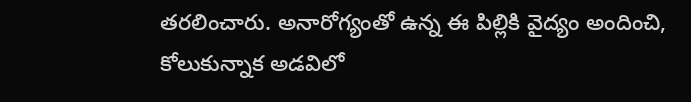తరలించారు. అనారోగ్యంతో ఉన్న ఈ పిల్లికి వైద్యం అందించి, కోలుకున్నాక అడవిలో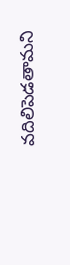వదిలిపెడతామని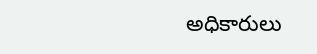అధికారులు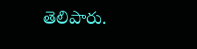తెలిపారు.